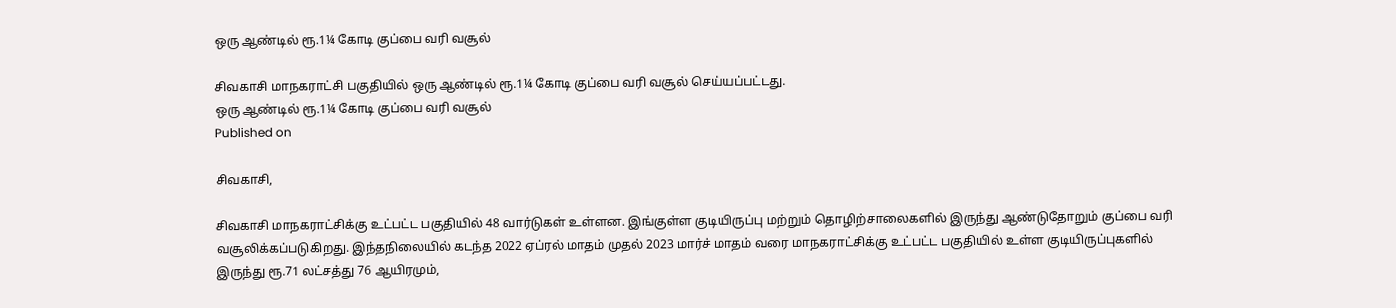ஒரு ஆண்டில் ரூ.1¼ கோடி குப்பை வரி வசூல்

சிவகாசி மாநகராட்சி பகுதியில் ஒரு ஆண்டில் ரூ.1¼ கோடி குப்பை வரி வசூல் செய்யப்பட்டது.
ஒரு ஆண்டில் ரூ.1¼ கோடி குப்பை வரி வசூல்
Published on

சிவகாசி,

சிவகாசி மாநகராட்சிக்கு உட்பட்ட பகுதியில் 48 வார்டுகள் உள்ளன. இங்குள்ள குடியிருப்பு மற்றும் தொழிற்சாலைகளில் இருந்து ஆண்டுதோறும் குப்பை வரி வசூலிக்கப்படுகிறது. இந்தநிலையில் கடந்த 2022 ஏப்ரல் மாதம் முதல் 2023 மார்ச் மாதம் வரை மாநகராட்சிக்கு உட்பட்ட பகுதியில் உள்ள குடியிருப்புகளில் இருந்து ரூ.71 லட்சத்து 76 ஆயிரமும்,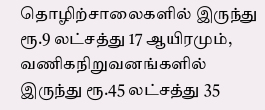தொழிற்சாலைகளில் இருந்து ரூ.9 லட்சத்து 17 ஆயிரமும், வணிகநிறுவனங்களில் இருந்து ரூ.45 லட்சத்து 35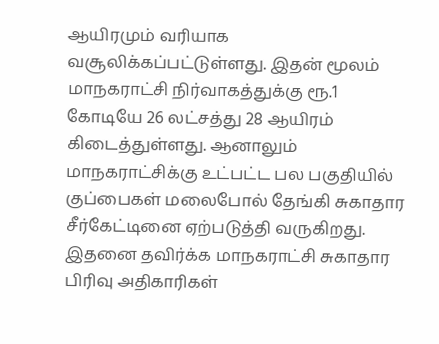ஆயிரமும் வரியாக வசூலிக்கப்பட்டுள்ளது. இதன் மூலம் மாநகராட்சி நிர்வாகத்துக்கு ரூ.1 கோடியே 26 லட்சத்து 28 ஆயிரம் கிடைத்துள்ளது. ஆனாலும் மாநகராட்சிக்கு உட்பட்ட பல பகுதியில் குப்பைகள் மலைபோல் தேங்கி சுகாதார சீர்கேட்டினை ஏற்படுத்தி வருகிறது. இதனை தவிர்க்க மாநகராட்சி சுகாதார பிரிவு அதிகாரிகள்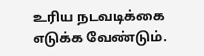உரிய நடவடிக்கை எடுக்க வேண்டும்.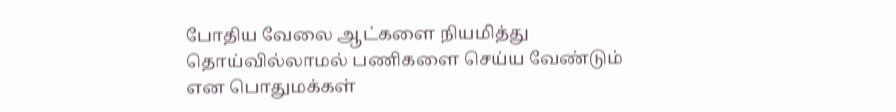போதிய வேலை ஆட்களை நியமித்து தொய்வில்லாமல் பணிகளை செய்ய வேண்டும் என பொதுமக்கள்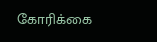கோரிக்கை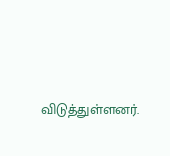விடுத்துள்ளனர்.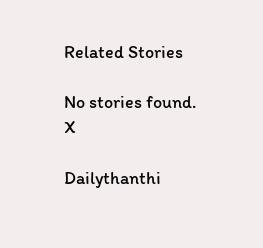Related Stories

No stories found.
X

Dailythanthi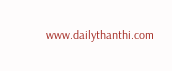www.dailythanthi.com